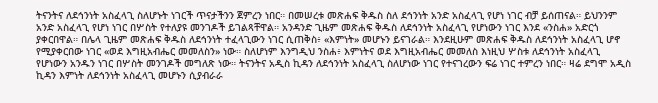ትናንትና ለደኅንነት አስፈላጊ ስለሆኑት ነገርች ጥናታችንን ጀምረን ነበር። በመሠረቱ መጽሐፍ ቅዱስ ስለ ደኅንነት አንድ አስፈላጊ የሆነ ነገር ብቻ ይሰጠናል። ይህንንም አንድ አስፈላጊ የሆነ ነገር በሦስት የተለያዩ መንገዶች ይገልጻቸዋል። አንዳንድ ጊዜም መጽሐፍ ቅዱስ ለደኅንነት አስፈላጊ የሆነውን ነገር እንደ «ንስሐ» አድርጎ ያቀርበዋል። በሌላ ጊዜም መጽሐፍ ቅዱስ ለደኅንነት ተፈላጊውን ነገር ሲጠቅስ፥ «እምነት» መሆኑን ይናገራል። እንደዚሁም መጽሐፍ ቅዱስ ለደኅንነት አስፈላጊ ሆኖ የሚያቀርበው ነገር «ወደ እግዚአብሔር መመለስን» ነው። ስለሆነም እንግዲህ ንስሐ፥ እምነትና ወደ እግዚአብሔር መመለስ እነዚህ ሦስቱ ለደኅንነት አስፈላጊ የሆነውን አንዱን ነገር በሦስት መንገዶች መግለጽ ነው። ትናንትና አዲስ ኪዳን ለደኅንነት አስፈላጊ ስለሆነው ነገር የተናገረውን ፍሬ ነገር ተምረን ነበር። ዛሬ ደግሞ አዲስ ኪዳን እምነት ለደኅንነት አስፈላጊ መሆኑን ሲያብራራ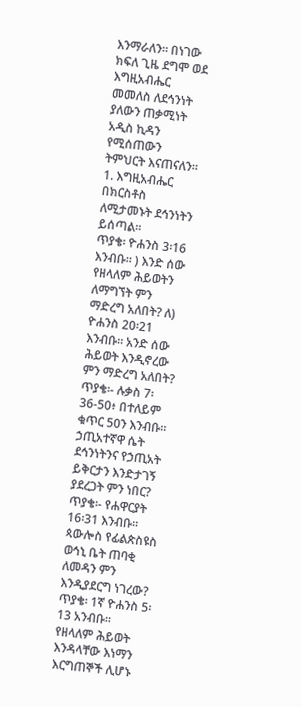እንማራለን። በነገው ክፍለ ጊዜ ደግሞ ወደ እግዚአብሔር መመለስ ለደኅንነት ያለውን ጠቃሚነት አዲስ ኪዳን የሚሰጠውን ትምህርት እናጠናለን።
1. እግዚአብሔር በክርስቶስ ለሚታመኑት ደኅንነትን ይሰጣል።
ጥያቄ፡ ዮሐንስ 3፡16 እንብቡ። ) እንድ ሰው የዘላለም ሕይወትን ለማግኘት ምን ማድረግ አለበት? ለ) ዮሐንስ 20፡21 እንብቡ። አንድ ሰው ሕይወት እንዲኖረው ምን ማድረግ አለበት?
ጥያቄ፡- ሉቃስ 7፡36-50፥ በተለይም ቁጥር 50ን እንብቡ። ኃጢአተኛዋ ሴት ደኅንነትንና የኃጢአት ይቅርታን እንድታገኝ ያደረጋት ምን ነበር?
ጥያቄ፡- የሐዋርያት 16፡31 እንብቡ። ጳውሎስ የፊልጵስዩስ ወኅኒ ቤት ጠባቂ ለመዳን ምን እንዲያደርግ ነገረው?
ጥያቄ፡ 1ኛ ዮሐንስ 5፡13 አንብቡ። የዘላለም ሕይወት እንዳላቸው እነማን እርግጠኞች ሊሆኑ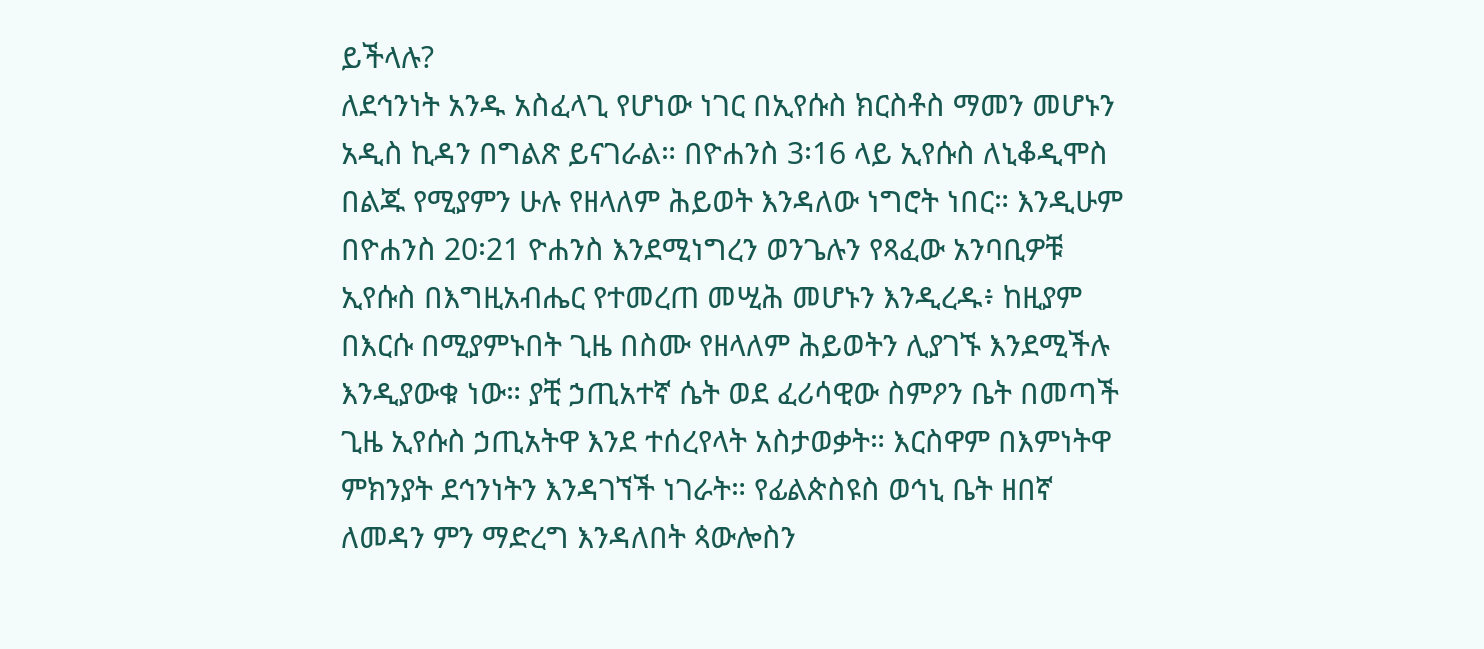ይችላሉ?
ለደኅንነት አንዱ አስፈላጊ የሆነው ነገር በኢየሱስ ክርስቶስ ማመን መሆኑን አዲስ ኪዳን በግልጽ ይናገራል። በዮሐንስ 3፡16 ላይ ኢየሱስ ለኒቆዲሞስ በልጁ የሚያምን ሁሉ የዘላለም ሕይወት እንዳለው ነግሮት ነበር። እንዲሁም በዮሐንስ 20፡21 ዮሐንስ እንደሚነግረን ወንጌሉን የጻፈው አንባቢዎቹ ኢየሱስ በእግዚአብሔር የተመረጠ መሢሕ መሆኑን እንዲረዱ፥ ከዚያም በእርሱ በሚያምኑበት ጊዜ በስሙ የዘላለም ሕይወትን ሊያገኙ እንደሚችሉ እንዲያውቁ ነው። ያቺ ኃጢአተኛ ሴት ወደ ፈሪሳዊው ስምዖን ቤት በመጣች ጊዜ ኢየሱስ ኃጢአትዋ እንደ ተሰረየላት አስታወቃት። እርስዋም በእምነትዋ ምክንያት ደኅንነትን እንዳገኘች ነገራት። የፊልጵስዩስ ወኅኒ ቤት ዘበኛ ለመዳን ምን ማድረግ እንዳለበት ጳውሎስን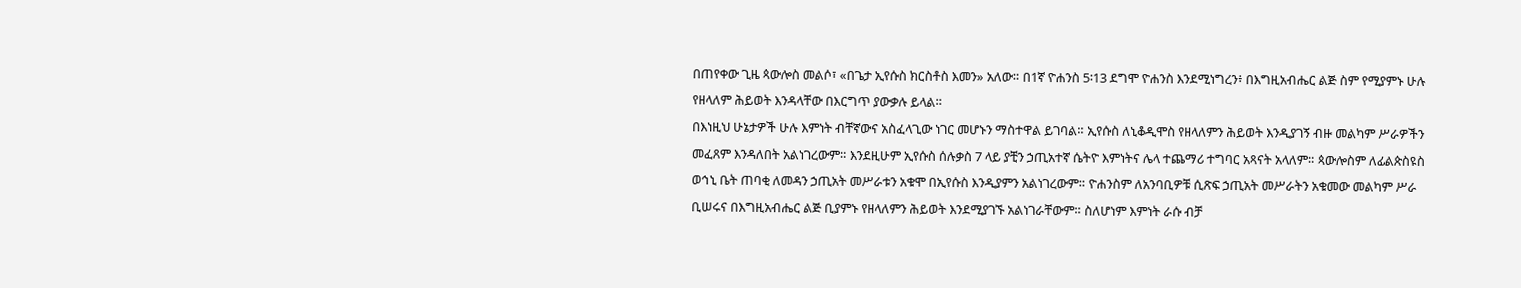በጠየቀው ጊዜ ጳውሎስ መልሶ፣ «በጌታ ኢየሱስ ክርስቶስ እመን» አለው። በ1ኛ ዮሐንስ 5፡13 ደግሞ ዮሐንስ እንደሚነግረን፥ በእግዚአብሔር ልጅ ስም የሚያምኑ ሁሉ የዘላለም ሕይወት እንዳላቸው በእርግጥ ያውቃሉ ይላል።
በእነዚህ ሁኔታዎች ሁሉ እምነት ብቸኛውና አስፈላጊው ነገር መሆኑን ማስተዋል ይገባል። ኢየሱስ ለኒቆዲሞስ የዘላለምን ሕይወት እንዲያገኝ ብዙ መልካም ሥራዎችን መፈጸም እንዳለበት አልነገረውም። እንደዚሁም ኢየሱስ ሰሉቃስ 7 ላይ ያቺን ኃጢአተኛ ሴትዮ እምነትና ሌላ ተጨማሪ ተግባር አጻናት አላለም። ጳውሎስም ለፊልጵስዩስ ወኅኒ ቤት ጠባቂ ለመዳን ኃጢአት መሥራቱን አቁሞ በኢየሱስ እንዲያምን አልነገረውም። ዮሐንስም ለአንባቢዎቹ ሲጽፍ ኃጢአት መሥራትን አቁመው መልካም ሥራ ቢሠሩና በእግዚአብሔር ልጅ ቢያምኑ የዘላለምን ሕይወት እንደሚያገኙ አልነገራቸውም። ስለሆነም እምነት ራሱ ብቻ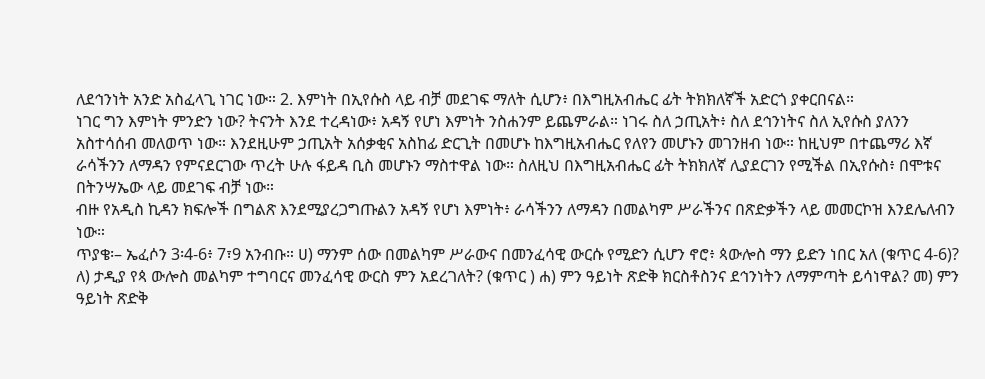ለደኅንነት አንድ አስፈላጊ ነገር ነው። 2. እምነት በኢየሱስ ላይ ብቻ መደገፍ ማለት ሲሆን፥ በእግዚአብሔር ፊት ትክክለኛች አድርጎ ያቀርበናል።
ነገር ግን እምነት ምንድን ነው? ትናንት እንደ ተረዳነው፥ አዳኝ የሆነ እምነት ንስሐንም ይጨምራል። ነገሩ ስለ ኃጢአት፥ ስለ ደኅንነትና ስለ ኢየሱስ ያለንን አስተሳሰብ መለወጥ ነው። እንደዚሁም ኃጢአት አሰቃቂና አስከፊ ድርጊት በመሆኑ ከእግዚአብሔር የለየን መሆኑን መገንዘብ ነው። ከዚህም በተጨማሪ እኛ ራሳችንን ለማዳን የምናደርገው ጥረት ሁሉ ፋይዳ ቢስ መሆኑን ማስተዋል ነው። ስለዚህ በእግዚአብሔር ፊት ትክክለኛ ሊያደርገን የሚችል በኢየሱስ፥ በሞቱና በትንሣኤው ላይ መደገፍ ብቻ ነው።
ብዙ የአዲስ ኪዳን ክፍሎች በግልጽ እንደሚያረጋግጡልን አዳኝ የሆነ እምነት፥ ራሳችንን ለማዳን በመልካም ሥራችንና በጽድቃችን ላይ መመርኮዝ እንደሌለብን ነው።
ጥያቄ፡– ኤፈሶን 3፡4-6፥ 7፣9 አንብቡ። ሀ) ማንም ሰው በመልካም ሥራውና በመንፈሳዊ ውርሱ የሚድን ሲሆን ኖሮ፥ ጳውሎስ ማን ይድን ነበር አለ (ቁጥር 4-6)? ለ) ታዲያ የጳ ውሎስ መልካም ተግባርና መንፈሳዊ ውርስ ምን አደረገለት? (ቁጥር ) ሐ) ምን ዓይነት ጽድቅ ክርስቶስንና ደኅንነትን ለማምጣት ይሳነዋል? መ) ምን ዓይነት ጽድቅ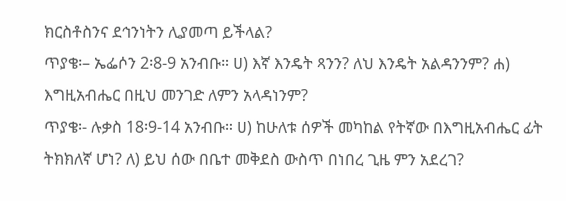ክርስቶስንና ደኅንነትን ሊያመጣ ይችላል?
ጥያቄ፡– ኤፌሶን 2፡8-9 አንብቡ። ሀ) እኛ እንዴት ጻንን? ለህ እንዴት አልዳንንም? ሐ) እግዚአብሔር በዚህ መንገድ ለምን አላዳነንም?
ጥያቄ፡- ሉቃስ 18፡9-14 አንብቡ። ሀ) ከሁለቱ ሰዎች መካከል የትኛው በእግዚአብሔር ፊት ትክክለኛ ሆነ? ለ) ይህ ሰው በቤተ መቅደስ ውስጥ በነበረ ጊዜ ምን አደረገ?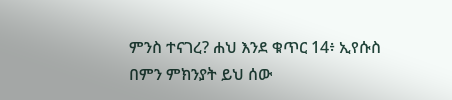ምንስ ተናገረ? ሐህ እንደ ቁጥር 14፥ ኢየሱስ በምን ምክንያት ይህ ሰው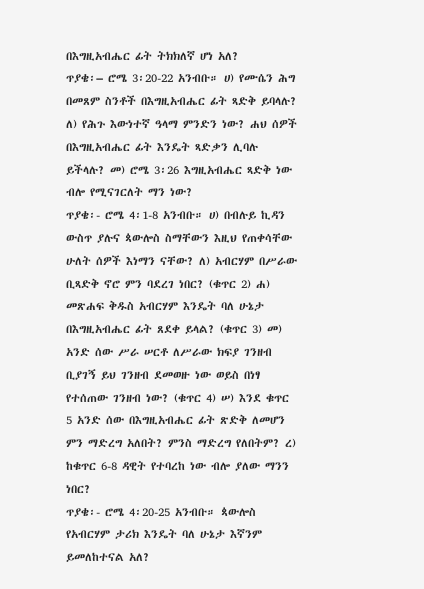በእግዚአብሔር ፊት ትክክለኛ ሆነ አለ?
ጥያቄ፡– ሮሜ 3፡20-22 አንብቡ። ሀ) የሙሴን ሕግ በመጸም ስንቶች በእግዚአብሔር ፊት ጻድቅ ይባላሉ? ለ) የሕጉ እውነተኛ ዓላማ ምንድን ነው? ሐህ ሰዎች በእግዚአብሔር ፊት እንዴት ጻድቃን ሊባሉ ይችላሉ? መ) ሮሜ 3፡26 እግዚአብሔር ጻድቅ ነው ብሎ የሚናገርለት ማን ነው?
ጥያቄ፡- ሮሜ 4፡1-8 አንብቡ። ሀ) በብሉይ ኪዳን ውስጥ ያሉና ጳውሎስ ስማቸውን እዚህ የጠቀሳቸው ሁለት ሰዎች እነማን ናቸው? ለ) አብርሃም በሥራው ቢጻድቅ ኖሮ ምን ባደረገ ነበር? (ቁጥር 2) ሐ) መጽሐፍ ቅዱስ አብርሃም እንዴት ባለ ሁኔታ በእግዚአብሔር ፊት ጸደቀ ይላል? (ቁጥር 3) መ) አንድ ሰው ሥራ ሠርቶ ለሥራው ክፍያ ገንዘብ ቢያገኝ ይህ ገንዘብ ደመወዙ ነው ወይስ በነፃ የተሰጠው ገንዘብ ነው? (ቁጥር 4) ሠ) እንደ ቁጥር 5 አንድ ሰው በእግዚአብሔር ፊት ጽድቅ ለመሆን ምን ማድረግ አለበት? ምንስ ማድረግ የለበትም? ረ) ከቁጥር 6-8 ዳዊት የተባረከ ነው ብሎ ያለው ማንን ነበር?
ጥያቄ፡- ሮሜ 4፡20-25 አንብቡ። ጳውሎስ የአብርሃም ታሪክ እንዴት ባለ ሁኔታ እኛንም ይመለከተናል አለ?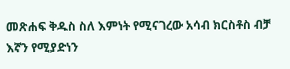መጽሐፍ ቅዱስ ስለ እምነት የሚናገረው አሳብ ክርስቶስ ብቻ እኛን የሚያድነን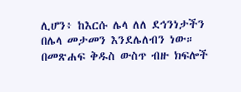ሊሆን፥ ከእርሱ ሌላ ለለ ደኅንነታችን በሌላ መታመን እንደሌለብን ነው። በመጽሐፍ ቅዱስ ውስጥ ብዙ ክፍሎች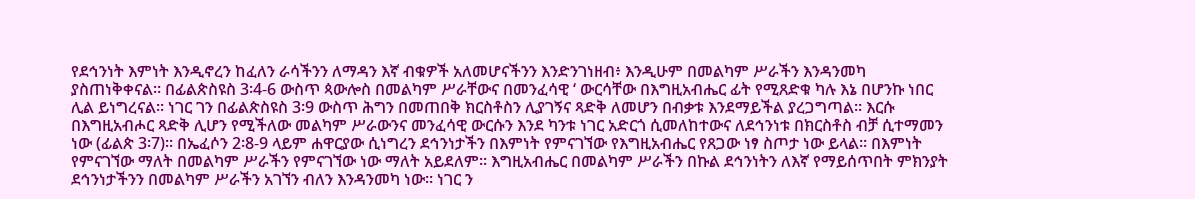የደኅንነት እምነት እንዲኖረን ከፈለን ራሳችንን ለማዳን እኛ ብቁዎች አለመሆናችንን እንድንገነዘብ፥ እንዲሁም በመልካም ሥራችን እንዳንመካ ያስጠነቅቀናል። በፊልጵስዩስ 3፡4-6 ውስጥ ጳውሎስ በመልካም ሥራቸውና በመንፈሳዊ ‘ ውርሳቸው በእግዚአብሔር ፊት የሚጸድቁ ካሉ እኔ በሆንኩ ነበር ሊል ይነግረናል። ነገር ገን በፊልጵስዩስ 3፡9 ውስጥ ሕግን በመጠበቅ ክርስቶስን ሊያገኝና ጻድቅ ለመሆን በብቃቱ እንደማይችል ያረጋግጣል። እርሱ በእግዚአብሖር ጻድቅ ሊሆን የሚችለው መልካም ሥራውንና መንፈሳዊ ውርሱን እንደ ካንቱ ነገር አድርጎ ሲመለከተውና ለደኅንነቱ በክርስቶስ ብቻ ሲተማመን ነው (ፊልጵ 3፡7)። በኤፈሶን 2፡8-9 ላይም ሐዋርያው ሲነግረን ደኅንነታችን በእምነት የምናገኘው የእግዚአብሔር የጸጋው ነፃ ስጦታ ነው ይላል። በእምነት የምናገኘው ማለት በመልካም ሥራችን የምናገኘው ነው ማለት አይደለም፡፡ እግዚአብሔር በመልካም ሥራችን በኩል ደኅንነትን ለእኛ የማይሰጥበት ምክንያት ደኅንነታችንን በመልካም ሥራችን አገኘን ብለን እንዳንመካ ነው። ነገር ን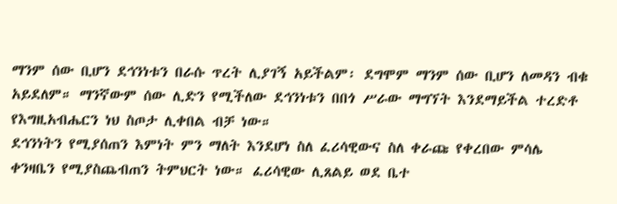ማንም ሰው ቢሆን ደኅንነቱን በራሱ ጥረት ሊያገኝ አይችልም፡ ደግሞም ማንም ሰው ቢሆን ለመዳን ብቁ አይደለም። ማንኛውም ሰው ሊድን የሚችለው ደኅንነቱን በበጎ ሥራው ማግኘት እንደማይችል ተረድቶ የእግዚአብሔርን ነህ ስጦታ ሊቀበል ብቻ ነው።
ደኅንነትን የሚያሰጠን እምነት ምን ማለት እንደሆነ ስለ ፈሪሳዊውና ስለ ቀራጩ የቀረበው ምሳሌ ቀንዛቤን የሚያስጨብጠን ትምህርት ነው። ፈሪሳዊው ሊጸልይ ወደ ቤተ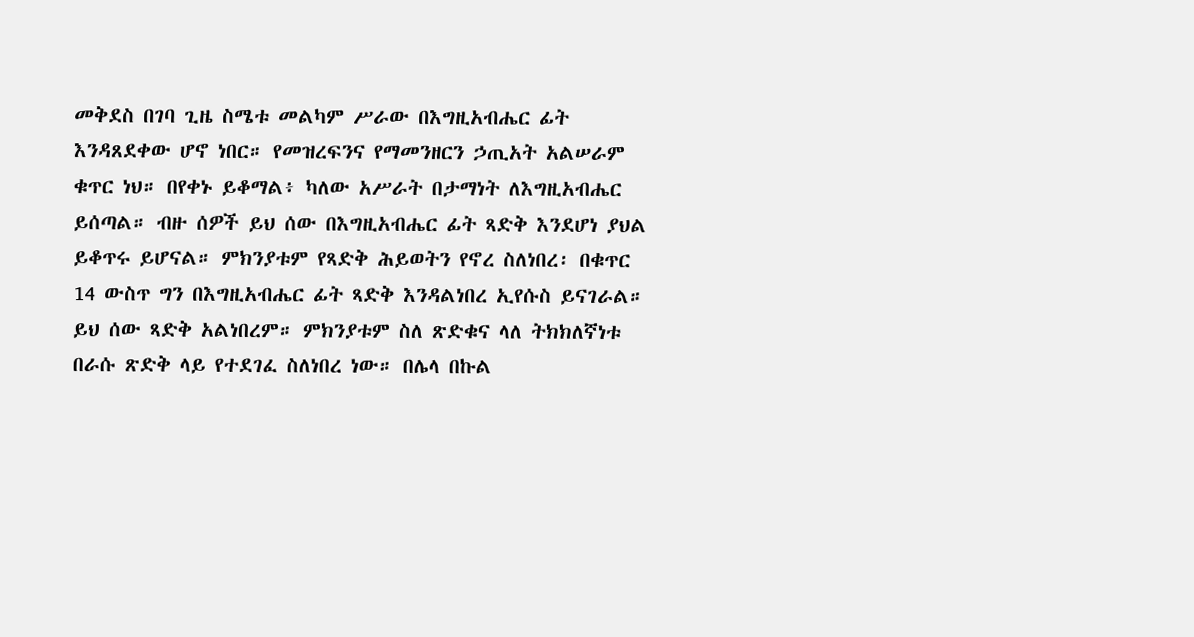መቅደስ በገባ ጊዜ ስሜቱ መልካም ሥራው በእግዚአብሔር ፊት እንዳጸደቀው ሆኖ ነበር። የመዝረፍንና የማመንዘርን ኃጢአት አልሠራም ቁጥር ነህ። በየቀኑ ይቆማል፥ ካለው አሥራት በታማነት ለእግዚአብሔር ይሰጣል። ብዙ ሰዎች ይህ ሰው በእግዚአብሔር ፊት ጻድቅ እንደሆነ ያህል ይቆጥሩ ይሆናል። ምክንያቱም የጻድቅ ሕይወትን የኖረ ስለነበረ፡ በቁጥር 14 ውስጥ ግን በእግዚአብሔር ፊት ጻድቅ እንዳልነበረ ኢየሱስ ይናገራል። ይህ ሰው ጻድቅ አልነበረም። ምክንያቱም ስለ ጽድቁና ላለ ትክክለኛነቱ በራሱ ጽድቅ ላይ የተደገፈ ስለነበረ ነው። በሌላ በኩል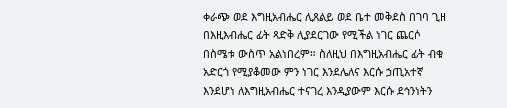ቀራጭ ወደ እግዚአብሔር ሊጸልይ ወደ ቤተ መቅደስ በገባ ጊዘ በእዚእብሔር ፊት ጻድቅ ሊያደርገው የሚችል ነገር ጨርሶ በስሜቱ ውስጥ አልነበረም። ስለዚህ በእግዚአብሔር ፊት ብቁ አድርጎ የሚያቆመው ምን ነገር እንደሌለና እርሱ ኃጢአተኛ እንደሆነ ለእግዚአብሔር ተናገረ እንዲያውም እርሱ ደኅንነትን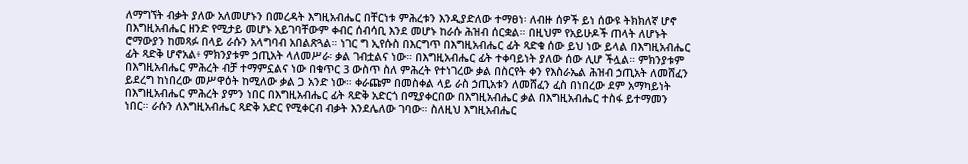ለማግኘት ብቃት ያለው አለመሆኑን በመረዳት እግዚአብሔር በቸርነቱ ምሕረቱን እንዲያድለው ተማፀነ፡ ለብዙ ሰዎች ይነ ሰውዩ ትክክለኛ ሆኖ በእግዚአብሔር ዘንድ የሚታይ መሆኑ አይገባቸውም ቀብር ሰብሳቢ እንደ መሆኑ ከራሱ ሕዝብ ሰርቋል። በዚህም የአይሁዶች ጠላት ለሆኑት ሮማውያን ከመጻፉ በላይ ራሱን አላግባብ አበልጽጓል። ነገር ግ ኢየሱስ በእርግጥ በእግዚአብሔር ፊት ጻድቁ ሰው ይህ ነው ይላል በእግዚአብሔር ፊት ጻድቅ ሆኖአል፥ ምክንያቱም ኃጢአት ላለመሥራ፡ ቃል ገብቷልና ነው። በእግዚአብሔር ፊት ተቀባይነት ያለው ሰው ሊሆ ችሏል። ምክንያቱም በእግዚአብሔር ምሕረት ብቻ ተማምኗልና ነው በቁጥር 3 ውስጥ ስለ ምሕረት የተነገረው ቃል በስርየት ቀን የእስራኤል ሕዝብ ኃጢአት ለመሸፈን ይደረግ ከነበረው መሥዋዕት ከሚለው ቃል ጋ አንድ ነው። ቀራጩም በመስቀል ላይ ራስ ኃጢአቱን ለመሸፈን ፈስ በነበረው ደም አማካይነት በእግዚአብሔር ምሕረት ያምን ነበር በእግዚአብሔር ፊት ጻድቅ አድርጎ በሚያቀርበው በእግዚአብሔር ቃል በእግዚአብሔር ተስፋ ይተማመን ነበር። ራሱን ለእግዚአብሔር ጻድቅ አድር የሚቀርብ ብቃት እንደሌለው ገባው። ስለዚህ እግዚአብሔር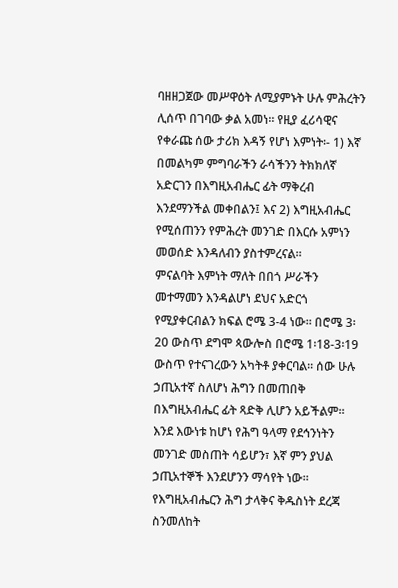ባዘዘጋጀው መሥዋዕት ለሚያምኑት ሁሉ ምሕረትን ሊሰጥ በገባው ቃል አመነ። የዚያ ፈሪሳዊና የቀራጩ ሰው ታሪክ እዳኝ የሆነ እምነት፡- 1) እኛ በመልካም ምግባራችን ራሳችንን ትክክለኛ አድርገን በእግዚአብሔር ፊት ማቅረብ እንደማንችል መቀበልን፤ እና 2) እግዚአብሔር የሚሰጠንን የምሕረት መንገድ በእርሱ አምነን መወሰድ እንዳለብን ያስተምረናል።
ምናልባት እምነት ማለት በበጎ ሥራችን መተማመን እንዳልሆነ ደህና አድርጎ የሚያቀርብልን ክፍል ሮሜ 3-4 ነው። በሮሜ 3፡20 ውስጥ ደግሞ ጳውሎስ በሮሜ 1፡18-3፡19 ውስጥ የተናገረውን አካትቶ ያቀርባል። ሰው ሁሉ ኃጢአተኛ ስለሆነ ሕግን በመጠበቅ በእግዚአብሔር ፊት ጻድቅ ሊሆን አይችልም። እንደ እውነቱ ከሆነ የሕግ ዓላማ የደኅንነትን መንገድ መስጠት ሳይሆን፣ እኛ ምን ያህል ኃጢአተኞች እንደሆንን ማሳየት ነው። የእግዚአብሔርን ሕግ ታላቅና ቅዱስነት ደረጃ ስንመለከት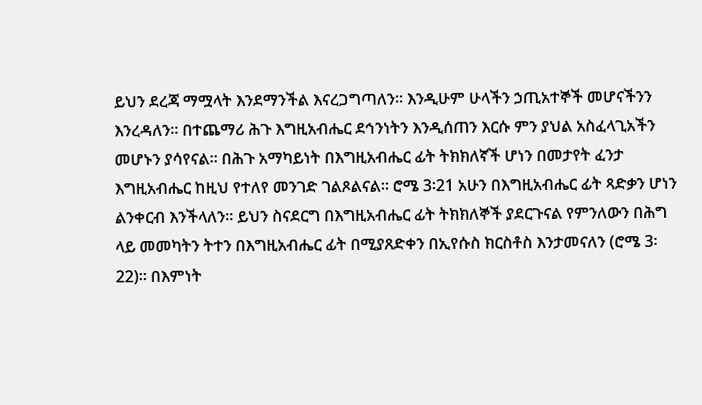ይህን ደረጃ ማሟላት እንደማንችል እናረጋግጣለን። እንዲሁም ሁላችን ኃጢአተኞች መሆናችንን እንረዳለን። በተጨማሪ ሕጉ እግዚአብሔር ደኅንነትን እንዲሰጠን እርሱ ምን ያህል አስፈላጊአችን መሆኑን ያሳየናል። በሕጉ አማካይነት በእግዚአብሔር ፊት ትክክለኛች ሆነን በመታየት ፈንታ እግዚአብሔር ከዚህ የተለየ መንገድ ገልጾልናል። ሮሜ 3፡21 አሁን በእግዚአብሔር ፊት ጻድቃን ሆነን ልንቀርብ እንችላለን። ይህን ስናደርግ በእግዚአብሔር ፊት ትክክለኞች ያደርጉናል የምንለውን በሕግ ላይ መመካትን ትተን በእግዚአብሔር ፊት በሚያጸድቀን በኢየሱስ ክርስቶስ እንታመናለን (ሮሜ 3፡22)። በእምነት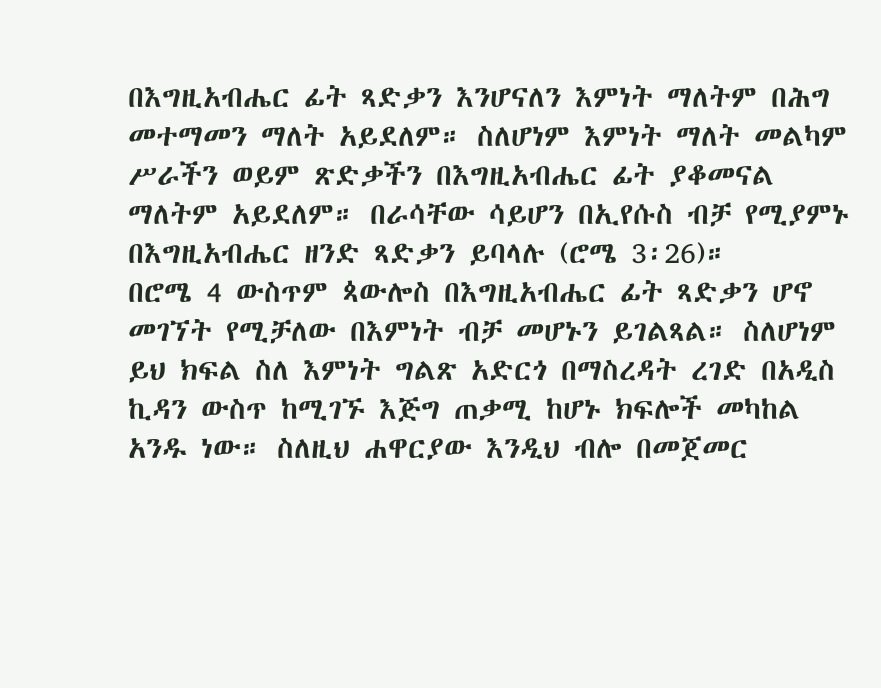በእግዚአብሔር ፊት ጻድቃን እንሆናለን እምነት ማለትም በሕግ መተማመን ማለት አይደለም። ስለሆነም እምነት ማለት መልካም ሥራችን ወይም ጽድቃችን በእግዚአብሔር ፊት ያቆመናል ማለትም አይደለም። በራሳቸው ሳይሆን በኢየሱስ ብቻ የሚያምኑ በእግዚአብሔር ዘንድ ጻድቃን ይባላሉ (ሮሜ 3፡26)።
በሮሜ 4 ውስጥም ጳውሎስ በእግዚአብሔር ፊት ጻድቃን ሆኖ መገኘት የሚቻለው በእምነት ብቻ መሆኑን ይገልጻል። ስለሆነም ይህ ክፍል ስለ እምነት ግልጽ አድርጎ በማስረዳት ረገድ በአዲስ ኪዳን ውስጥ ከሚገኙ እጅግ ጠቃሚ ከሆኑ ክፍሎች መካከል አንዱ ነው። ስለዚህ ሐዋርያው እንዲህ ብሎ በመጀመር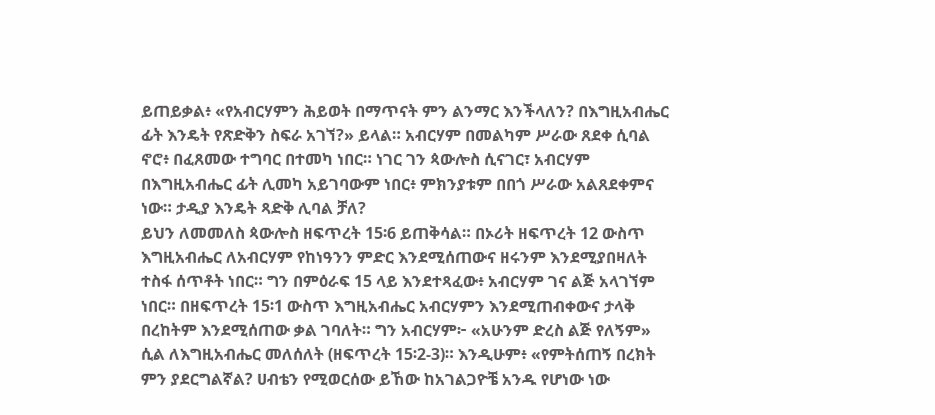ይጠይቃል፥ «የአብርሃምን ሕይወት በማጥናት ምን ልንማር እንችላለን? በእግዚአብሔር ፊት እንዴት የጽድቅን ስፍራ አገኘ?» ይላል። አብርሃም በመልካም ሥራው ጸደቀ ሲባል ኖሮ፥ በፈጸመው ተግባር በተመካ ነበር። ነገር ገን ጳውሎስ ሲናገር፣ አብርሃም በእግዚአብሔር ፊት ሊመካ አይገባውም ነበር፥ ምክንያቱም በበጎ ሥራው አልጸደቀምና ነው። ታዲያ እንዴት ጻድቅ ሊባል ቻለ?
ይህን ለመመለስ ጳውሎስ ዘፍጥረት 15፡6 ይጠቅሳል። በኦሪት ዘፍጥረት 12 ውስጥ እግዚአብሔር ለአብርሃም የከነዓንን ምድር እንደሚሰጠውና ዘሩንም እንደሚያበዛለት ተስፋ ሰጥቶት ነበር። ግን በምዕራፍ 15 ላይ እንደተጻፈው፥ አብርሃም ገና ልጅ አላገኘም ነበር። በዘፍጥረት 15፡1 ውስጥ እግዚአብሔር አብርሃምን እንደሚጠብቀውና ታላቅ በረከትም እንደሚሰጠው ቃል ገባለት። ግን አብርሃም፦ «አሁንም ድረስ ልጅ የለኝም» ሲል ለእግዚአብሔር መለሰለት (ዘፍጥረት 15፡2-3)። እንዲሁም፥ «የምትሰጠኝ በረክት ምን ያደርግልኛል? ሀብቴን የሚወርሰው ይኸው ከአገልጋዮቼ አንዱ የሆነው ነው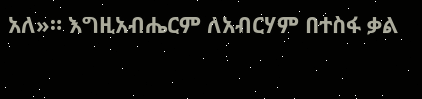አለ»። እግዚአብሔርም ለአብርሃም በተስፋ ቃል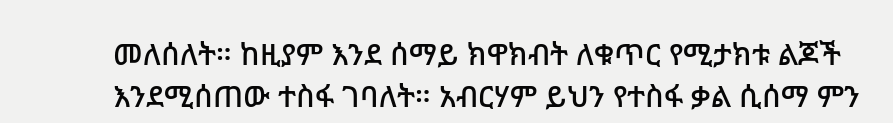መለሰለት። ከዚያም እንደ ሰማይ ክዋክብት ለቁጥር የሚታክቱ ልጆች እንደሚሰጠው ተስፋ ገባለት። አብርሃም ይህን የተስፋ ቃል ሲሰማ ምን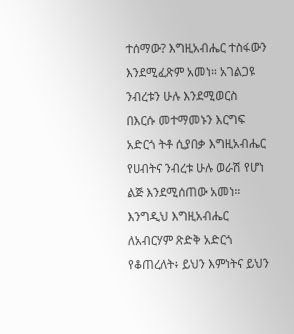ተሰማው? እግዚአብሔር ተስፋውን እንደሚፈጽም አመነ። አገልጋዩ ንብረቱን ሁሉ እንደሚወርስ በእርሱ መተማመኑን እርግፍ አድርጎ ትቶ ሲያበቃ እግዚአብሔር የሀብትና ንብረቱ ሁሉ ወራሽ የሆነ ልጅ እንደሚሰጠው አመነ። እንግዲህ እግዚአብሔር ለአብርሃም ጽድቅ አድርጎ የቆጠረለት፥ ይህን እምነትና ይህን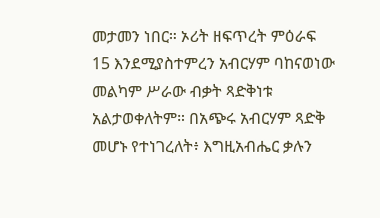መታመን ነበር። ኦሪት ዘፍጥረት ምዕራፍ 15 እንደሚያስተምረን አብርሃም ባከናወነው መልካም ሥራው ብቃት ጻድቅነቱ አልታወቀለትም። በአጭሩ አብርሃም ጻድቅ መሆኑ የተነገረለት፥ እግዚአብሔር ቃሉን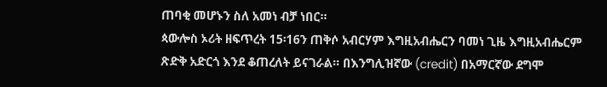ጠባቂ መሆኑን ስለ አመነ ብቻ ነበር።
ጳውሎስ ኦሪት ዘፍጥረት 15፡16ን ጠቅሶ አብርሃም እግዚአብሔርን ባመነ ጊዜ እግዚአብሔርም ጽድቅ አድርጎ እንደ ቆጠረለት ይናገራል። በእንግሊዝኛው (credit) በአማርኛው ደግሞ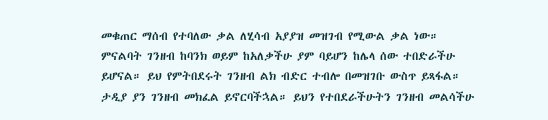መቁጠር ማሰብ የተባለው ቃል ለሂሳብ አያያዝ መዝገብ የሚውል ቃል ነው። ምናልባት ገንዘብ ከባንክ ወይም ከአለቃችሁ ያም ባይሆን ከሌላ ሰው ተበድራችሁ ይሆናል። ይህ የምትበደሩት ገንዘብ ልክ ብድር ተብሎ በመዝገቡ ውስጥ ይጻፋል። ታዲያ ያን ገንዘብ መክፈል ይኖርባችኋል። ይህን የተበደራችሁትን ገንዘብ መልሳችሁ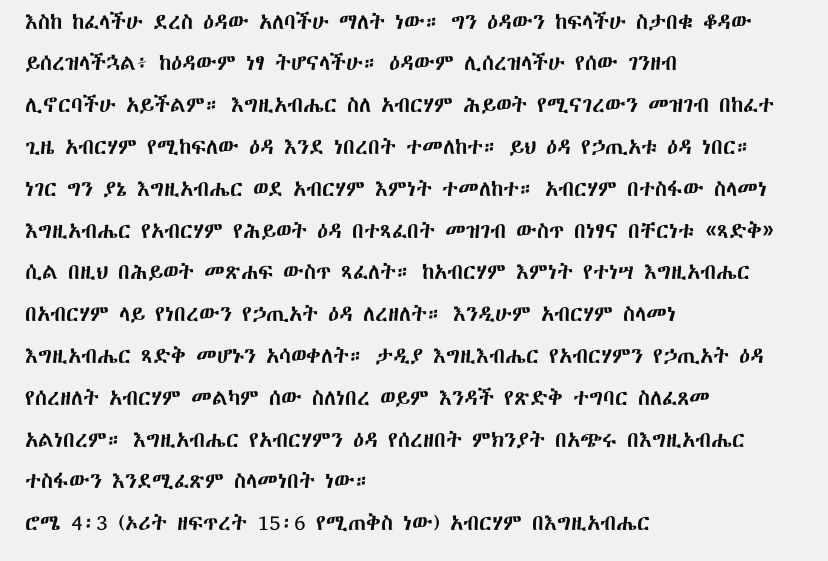እስከ ከፈላችሁ ደረስ ዕዳው አለባችሁ ማለት ነው። ግን ዕዳውን ከፍላችሁ ስታበቁ ቆዳው ይሰረዝላችኋል፥ ከዕዳውም ነፃ ትሆናላችሁ። ዕዳውም ሊሰረዝላችሁ የሰው ገንዘብ ሊኖርባችሁ አይችልም። እግዚአብሔር ስለ አብርሃም ሕይወት የሚናገረውን መዝገብ በከፈተ ጊዜ አብርሃም የሚከፍለው ዕዳ እንደ ነበረበት ተመለከተ። ይህ ዕዳ የኃጢአቱ ዕዳ ነበር። ነገር ግን ያኔ እግዚአብሔር ወደ አብርሃም እምነት ተመለከተ። አብርሃም በተስፋው ስላመነ እግዚአብሔር የአብርሃም የሕይወት ዕዳ በተጻፈበት መዝገብ ውስጥ በነፃና በቸርነቱ «ጻድቅ» ሲል በዚህ በሕይወት መጽሐፍ ውስጥ ጻፈለት። ከአብርሃም እምነት የተነሣ እግዚአብሔር በአብርሃም ላይ የነበረውን የኃጢአት ዕዳ ለረዘለት። እንዲሁም አብርሃም ስላመነ እግዚአብሔር ጻድቅ መሆኑን አሳወቀለት። ታዲያ እግዚእብሔር የአብርሃምን የኃጢአት ዕዳ የሰረዘለት አብርሃም መልካም ሰው ስለነበረ ወይም እንዳች የጽድቅ ተግባር ስለፈጸመ አልነበረም። እግዚአብሔር የአብርሃምን ዕዳ የሰረዘበት ምክንያት በአጭሩ በእግዚአብሔር ተስፋውን እንደሚፈጽም ስላመነበት ነው።
ሮሜ 4፡3 (ኦሪት ዘፍጥረት 15፡6 የሚጠቅስ ነው) አብርሃም በእግዚአብሔር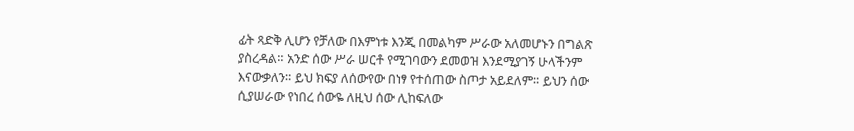ፊት ጻድቅ ሊሆን የቻለው በእምነቱ እንጂ በመልካም ሥራው አለመሆኑን በግልጽ ያስረዳል። አንድ ሰው ሥራ ሠርቶ የሚገባውን ደመወዝ እንደሚያገኝ ሁላችንም እናውቃለን። ይህ ክፍያ ለሰውየው በነፃ የተሰጠው ስጦታ አይደለም። ይህን ሰው ሲያሠራው የነበረ ሰውዬ ለዚህ ሰው ሊከፍለው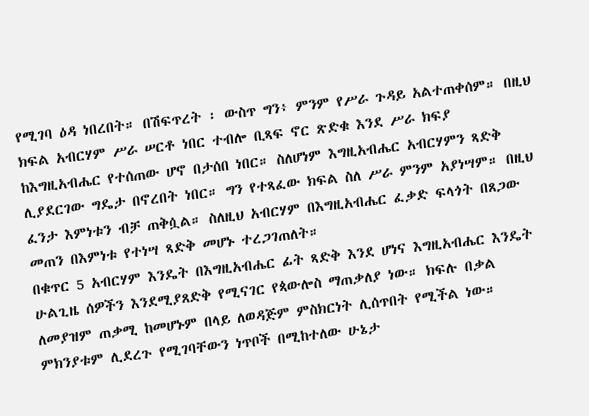የሚገባ ዕዳ ነበረበት። በሽፍጥረት ፡ ውስጥ ግን፥ ምንም የሥራ ጉዳይ አልተጠቀሰም። በዚህ ክፍል አብርሃም ሥራ ሠርቶ ነበር ተብሎ ቢጻፍ ኖር ጽድቁ እንደ ሥራ ክፍያ ከእግዚአብሔር የተሰጠው ሆኖ በታሰበ ነበር። ስለሆነም እግዚአብሔር አብርሃምን ጻድቅ ሊያደርገው ግዴታ በኖረበት ነበር። ግን የተጻፈው ክፍል ስለ ሥራ ምንም አያነሣም። በዚህ ፈንታ እምነቱን ብቻ ጠቅሷል። ስለዚህ አብርሃም በእግዚአብሔር ፈቃድ ፍላጎት በጸጋው መጠን በእምነቱ የተነሣ ጻድቅ መሆኑ ተረጋገጠለት።
በቁጥር 5 አብርሃም እንዴት በእግዚአብሔር ፊት ጻድቅ እንደ ሆነና እግዚአብሔር እንዴት ሁልጊዜ ሰዎችን እንደሚያጸድቅ የሚናገር የጳውሎስ ማጠቃለያ ነው። ክፍሉ በቃል ለመያዝም ጠቃሚ ከመሆኑም በላይ ለወዳጅም ምስክርነት ሊሰጥበት የሚችል ነው። ምክንያቱም ሊደረጉ የሚገባቸውን ነጥቦች በሚከተለው ሁኔታ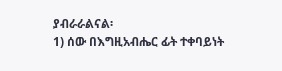ያብራራልናል፡
1) ሰው በእግዚአብሔር ፊት ተቀባይነት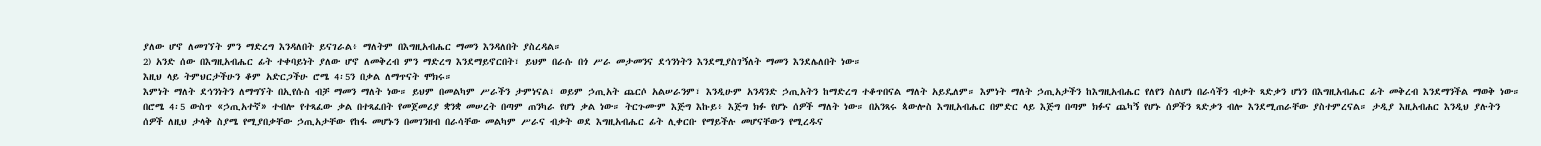ያለው ሆኖ ለመገኘት ምን ማድረግ እንዳለበት ይናገራል፥ ማለትም በእግዚአብሔር ማመን እንዳለበት ያስረዳል።
2) አንድ ሰው በእግዚአብሔር ፊት ተቀባይነት ያለው ሆኖ ለመቅረብ ምን ማድረግ እንደማይኖርበት፣ ይህም በራሱ በጎ ሥራ መታመንና ደኅንነትን እንደሚያስገኝለት ማመን እንደሌለበት ነው።
እዚህ ላይ ትምህርታችሁን ቆም አድርጋችሁ ሮሜ 4፡5ን በቃል ለማጥናት ሞክሩ።
እምነት ማለት ደኅንነትን ለማግኘት በኢየሱስ ብቻ ማመን ማለት ነው። ይህም በመልካም ሥራችን ታምነናል፣ ወይም ኃጢአት ጨርሶ አልሠራንም፣ እንዲሁም አንዳንድ ኃጢአትን ከማድረግ ተቆጥበናል ማለት አይዴለም። እምነት ማለት ኃጢአታችን ከእግዚአብሔር የለየን ስለሆነ በራሳችን ብቃት ጻድቃን ሆነን በእግዚአብሔር ፊት መቅረብ እንደማንችል ማወቅ ነው። በሮሜ 4፡5 ውስጥ «ኃጢአተኛ» ተብሎ የተጻፈው ቃል በተጻፈበት የመጀመሪያ ቋንቋ መሠረት በጣም ጠንካራ የሆነ ቃል ነው። ትርጉሙም እጅግ እኩይ፥ እጅግ ክፉ የሆኑ ሰዎች ማለት ነው። በአንጻሩ ጳውሎስ እግዚአብሔር በምድር ላይ እጅግ በጣም ክፉና ጨካኝ የሆኑ ሰዎችን ጻድቃን ብሎ እንደሚጠራቸው ያስተምረናል። ታዲያ እዚአብሐር እንዲህ ያሉትን ሰዎች ለዚህ ታላቅ ስያሜ የሚያበቃቸው ኃጢአታቸው የከፋ መሆኑን በመገንዘብ በራሳቸው መልካም ሥራና ብቃት ወደ እግዚአብሔር ፊት ሊቀርቡ የማይችሉ መሆናቸውን የሚረዱና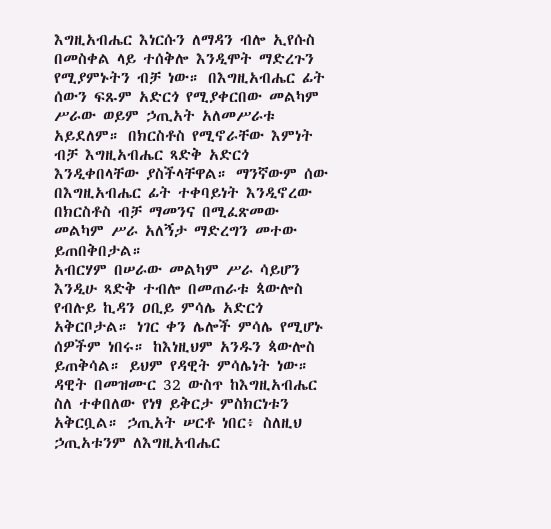እግዚአብሔር እነርሱን ለማዳን ብሎ ኢየሱስ በመስቀል ላይ ተሰቅሎ እንዲሞት ማድረጉን የሚያምኑትን ብቻ ነው። በእግዚአብሔር ፊት ሰውን ፍጹም አድርጎ የሚያቀርበው መልካም ሥራው ወይም ኃጢአት አለመሥራቱ አይደለም። በክርስቶስ የሚኖራቸው እምነት ብቻ እግዚአብሔር ጻድቅ አድርጎ እንዲቀበላቸው ያስችላቸዋል። ማንኛውም ሰው በእግዚአብሔር ፊት ተቀባይነት እንዲኖረው በክርስቶስ ብቻ ማመንና በሚፈጽመው መልካም ሥራ አለኝታ ማድረግን መተው ይጠበቅበታል።
አብርሃም በሠራው መልካም ሥራ ሳይሆን እንዲሁ ጻድቅ ተብሎ በመጠራቱ ጳውሎስ የብሉይ ኪዳን ዐቢይ ምሳሌ አድርጎ አቅርቦታል። ነገር ቀን ሌሎች ምሳሌ የሚሆኑ ሰዎችም ነበሩ። ከእነዚህም አንዱን ጳውሎስ ይጠቅሳል። ይህም የዳዊት ምሳሌነት ነው። ዳዊት በመዝሙር 32 ውስጥ ከእግዚአብሔር ስለ ተቀበለው የነፃ ይቅርታ ምስክርነቱን አቅርቧል። ኃጢአት ሠርቶ ነበር፥ ስለዚህ ኃጢአቱንም ለእግዚአብሔር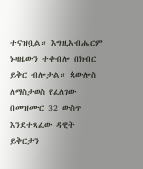ተናዝቧል። እግዚአብሔርም ኑዛዜውን ተቀብሎ በክብር ይቅር ብሎታል። ጳውሎስ ለማስታወስ የፈለገው በመዝሙር 32 ውስጥ እንደተጻፈው ዳዊት ይቅርታን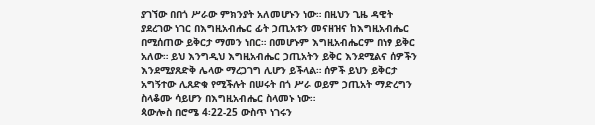ያገኘው በበጎ ሥራው ምክንያት አለመሆኑን ነው። በዚህን ጊዜ ዳዊት ያደረገው ነገር በእግዚአብሔር ፊት ኃጢአቱን መናዘዝና ከእግዚአብሔር በሚሰጠው ይቅርታ ማመን ነበር። በመሆኑም እግዚአብሔርም በነፃ ይቅር አለው። ይህ እንግዲህ እግዚአብሔር ኃጢአትን ይቅር እንደሚልና ሰዎችን እንደሚያጸድቅ ሌላው ማረጋገግ ሊሆን ይችላል። ሰዎች ይህን ይቅርታ አግኝተው ሊጸድቁ የሚችሉት በሠሩት በጎ ሥራ ወይም ኃጢአት ማድረግን ስላቆሙ ሳይሆን በእግዚአብሔር ስላመኑ ነው።
ጳውሎስ በሮሜ 4፡22-25 ውስጥ ነገሩን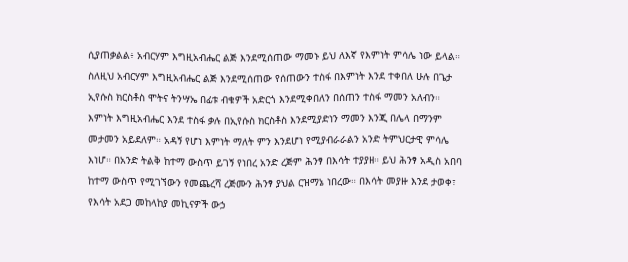ሲያጠቃልል፥ አብርሃም እግዚአብሔር ልጅ እንደሚሰጠው ማመኑ ይህ ለእኛ የእምነት ምሳሌ ነው ይላል። ስለዚህ አብርሃም እግዚአብሔር ልጅ እንደሚሰጠው የሰጠውን ተስፋ በእምነት እንደ ተቀበለ ሁሉ በጌታ ኢየሱስ ክርስቶስ ሞትና ትንሣኤ በፊቱ ብቁዎች አድርጎ እንደሚቀበለን በሰጠን ተስፋ ማመን አለብን።
እምነት እግዚአብሔር እንደ ተስፋ ቃሉ በኢየሱስ ክርስቶስ እንደሚያድነን ማመን እንጂ በሌላ በማንም መታመን አይደለም። አዳኝ የሆነ እምነት ማለት ምን እንደሆነ የሚያብራራልን አንድ ትምህርታዊ ምሳሌ እነሆ። በአንድ ትልቅ ከተማ ውስጥ ይገኝ የነበረ አንድ ረጅም ሕንፃ በእሳት ተያያዘ። ይህ ሕንፃ አዲስ አበባ ከተማ ውስጥ የሚገኘውን የመጨረሻ ረጅሙን ሕንፃ ያህል ርዝማኔ ነበረው። በእሳት መያዙ እንደ ታወቀ፣ የእሳት አደጋ መከላከያ መኪናዎች ውኃ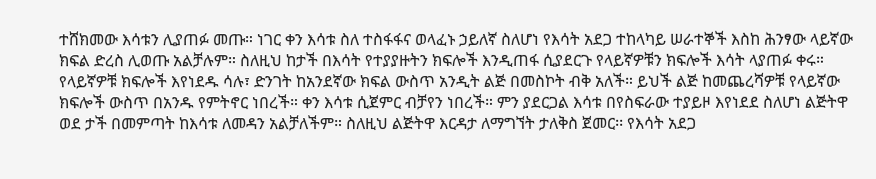ተሸክመው እሳቱን ሊያጠፉ መጡ። ነገር ቀን እሳቱ ስለ ተስፋፋና ወላፈኑ ኃይለኛ ስለሆነ የእሳት አደጋ ተከላካይ ሠራተኞች እስከ ሕንፃው ላይኛው ክፍል ድረስ ሊወጡ አልቻሉም። ስለዚህ ከታች በእሳት የተያያዙትን ክፍሎች እንዲጠፋ ሲያደርጉ የላይኛዎቹን ክፍሎች እሳት ላያጠፉ ቀሩ። የላይኛዎቹ ክፍሎች እየነደዱ ሳሉ፣ ድንገት ከአንደኛው ክፍል ውስጥ አንዲት ልጅ በመስኮት ብቅ አለች። ይህች ልጅ ከመጨረሻዎቹ የላይኛው ክፍሎች ውስጥ በአንዱ የምትኖር ነበረች። ቀን እሳቱ ሲጀምር ብቻየን ነበረች። ምን ያደርጋል እሳቱ በየስፍራው ተያይዞ እየነደደ ስለሆነ ልጅትዋ ወደ ታች በመምጣት ከእሳቱ ለመዳን አልቻለችም። ስለዚህ ልጅትዋ እርዳታ ለማግኘት ታለቅስ ጀመር፡፡ የእሳት አደጋ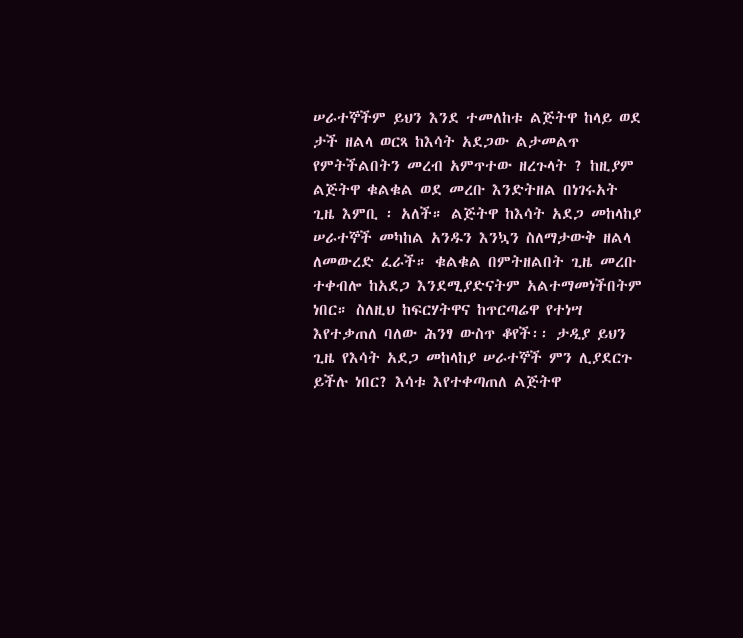ሠራተኞችም ይህን እንደ ተመለከቱ ልጅትዋ ከላይ ወደ ታች ዘልላ ወርጻ ከእሳት አደጋው ልታመልጥ የምትችልበትን መረብ አምጥተው ዘረጉላት ? ከዚያም ልጅትዋ ቁልቁል ወደ መረቡ እንድትዘል በነገሩአት ጊዜ እምቢ ፡ አለች። ልጅትዋ ከእሳት አደጋ መከላከያ ሠራተኞች መካከል አንዱን እንኳን ስለማታውቅ ዘልላ ለመውረድ ፈራች። ቁልቁል በምትዘልበት ጊዜ መረቡ ተቀብሎ ከአደጋ እንደሚያድናትም አልተማመነችበትም ነበር። ስለዚህ ከፍርሃትዋና ከጥርጣሬዋ የተነሣ እየተቃጠለ ባለው ሕንፃ ውስጥ ቆየች፡፡ ታዲያ ይህን ጊዜ የእሳት አደጋ መከላከያ ሠራተኞች ምን ሊያደርጉ ይችሉ ነበር? እሳቱ እየተቀጣጠለ ልጅትዋ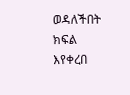ወዳለችበት ክፍል እየቀረበ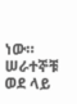ነው። ሠራተኞቹ ወደ ላይ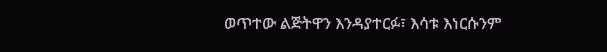ወጥተው ልጅትዋን እንዳያተርፉ፣ እሳቱ እነርሱንም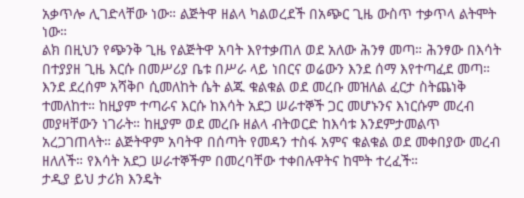አቃጥሎ ሊገድላቸው ነው። ልጅትዋ ዘልላ ካልወረደች በአጭር ጊዜ ውስጥ ተቃጥላ ልትሞት ነው።
ልክ በዚህን የጭንቅ ጊዜ የልጅትዋ አባት እየተቃጠለ ወደ አለው ሕንፃ መጣ። ሕንፃው በእሳት በተያያዘ ጊዜ እርሱ በመሥሪያ ቤቱ በሥራ ላይ ነበርና ወሬውን እንደ ሰማ እየተጣፈደ መጣ። እንደ ደረሰም አሻቅቦ ሲመለከት ሴት ልጁ ቁልቁል ወደ መረቡ መዝለል ፈርታ ስትጨነቅ ተመለከተ። ከዚያም ተጣራና እርሱ ከእሳት አደጋ ሠራተኞች ጋር መሆኑንና እነርሱም መረብ መያዛቸውን ነገራት። ከዚያም ወደ መረቡ ዘልላ ብትወርድ ከእሳቱ እንደምታመልጥ አረጋገጠላት። ልጅትዋም አባትዋ በሰጣት የመዳን ተስፋ አምና ቁልቁል ወደ መቀበያው መረብ ዘለለች። የእሳት አደጋ ሠራተኞችም በመረባቸው ተቀበሉዋትና ከሞት ተረፈች።
ታዲያ ይህ ታሪክ እንዴት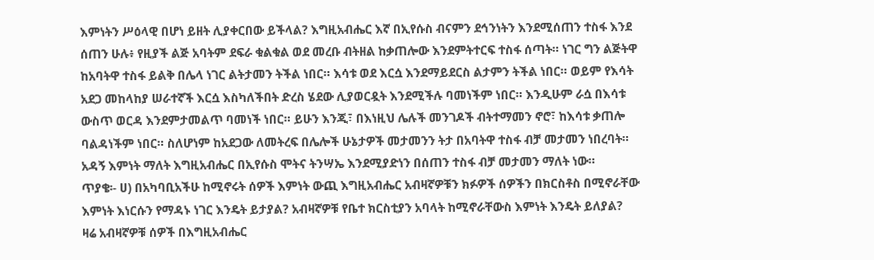እምነትን ሥዕላዊ በሆነ ይዘት ሊያቀርበው ይችላል? እግዚአብሔር እኛ በኢየሱስ ብናምን ደኅንነትን እንደሚሰጠን ተስፋ እንደ ሰጠን ሁሉ፥ የዚያች ልጅ አባትም ደፍራ ቁልቁል ወደ መረቡ ብትዘል ከቃጠሎው እንደምትተርፍ ተስፋ ሰጣት። ነገር ግን ልጅትዋ ከአባትዋ ተስፋ ይልቅ በሌላ ነገር ልትታመን ትችል ነበር። እሳቱ ወደ እርሷ እንደማይደርስ ልታምን ትችል ነበር። ወይም የእሳት አደጋ መከላከያ ሠራተኛች እርሷ እስካለችበት ድረስ ሄደው ሊያወርዷት እንደሚችሉ ባመነችም ነበር። እንዲሁም ራሷ በእሳቱ ውስጥ ወርዳ እንደምታመልጥ ባመነች ነበር። ይሁን እንጂ፣ በእነዚህ ሌሉች መንገዶች ብትተማመን ኖሮ፣ ከእሳቱ ቃጠሎ ባልዳነችም ነበር። ስለሆነም ከአደጋው ለመትረፍ በሌሎች ሁኔታዎች መታመንን ትታ በአባትዋ ተስፋ ብቻ መታመን ነበረባት። አዳኝ እምነት ማለት እግዚአብሔር በኢየሱስ ሞትና ትንሣኤ እንደሚያድነን በሰጠን ተስፋ ብቻ መታመን ማለት ነው።
ጥያቄ፡- ሀ) በአካባቢአችሁ ከሚኖሩት ሰዎች እምነት ውጪ እግዚአብሔር አብዛኛዎቹን ክፉዎች ሰዎችን በክርስቶስ በሚኖራቸው እምነት እነርሱን የማዳኑ ነገር እንዴት ይታያል? አብዛኛዎቹ የቤተ ክርስቲያን አባላት ከሚኖራቸውስ እምነት እንዴት ይለያል?
ዛሬ አብዛኛዎቹ ሰዎች በእግዚአብሔር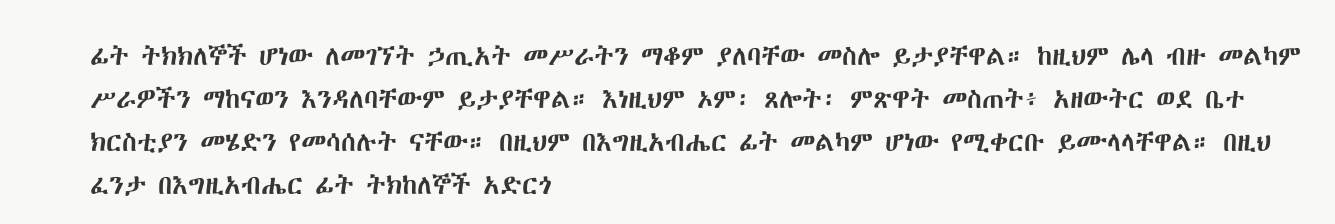ፊት ትክክለኞች ሆነው ለመገኘት ኃጢአት መሥራትን ማቆም ያለባቸው መስሎ ይታያቸዋል። ከዚህም ሌላ ብዙ መልካም ሥራዎችን ማከናወን እንዳለባቸውም ይታያቸዋል። እነዚህም ኦም፡ ጸሎት፡ ምጽዋት መስጠት፥ አዘውትር ወደ ቤተ ክርስቲያን መሄድን የመሳሰሉት ናቸው። በዚህም በእግዚአብሔር ፊት መልካም ሆነው የሚቀርቡ ይሙላላቸዋል። በዚህ ፈንታ በእግዚአብሔር ፊት ትክከለኞች አድርጎ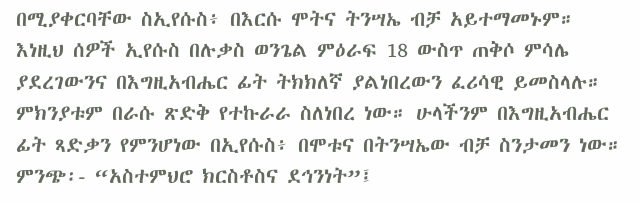በሚያቀርባቸው ስኢየሱስ፥ በእርሱ ሞትና ትንሣኤ ብቻ አይተማመኑም። እነዚህ ሰዎች ኢየሱስ በሉቃስ ወንጌል ምዕራፍ 18 ውስጥ ጠቅሶ ምሳሌ ያደረገውንና በእግዚአብሔር ፊት ትክክለኛ ያልነበረውን ፈሪሳዊ ይመስላሉ። ምክንያቱም በራሱ ጽድቅ የተኩራራ ስለነበረ ነው። ሁላችንም በእግዚአብሔር ፊት ጻድቃን የምንሆነው በኢየሱስ፥ በሞቱና በትንሣኤው ብቻ ስንታመን ነው።
ምንጭ፡- “አስተምህሮ ክርስቶስና ደኅንነት”፤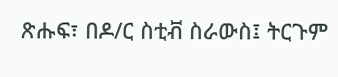ጽሑፍ፣ በዶ/ር ስቲቭ ስራውስ፤ ትርጉም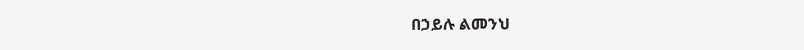በኃይሉ ልመንህ